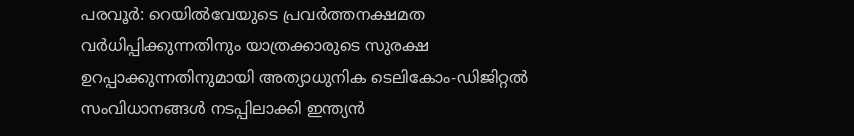പരവൂർ: റെയിൽവേയുടെ പ്രവർത്തനക്ഷമത വർധിപ്പിക്കുന്നതിനും യാത്രക്കാരുടെ സുരക്ഷ ഉറപ്പാക്കുന്നതിനുമായി അത്യാധുനിക ടെലികോം-ഡിജിറ്റൽ സംവിധാനങ്ങൾ നടപ്പിലാക്കി ഇന്ത്യൻ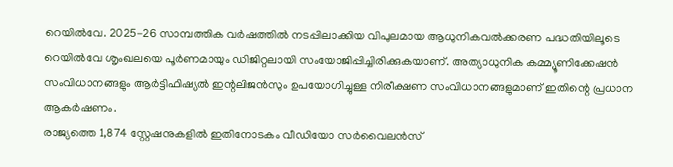റെയിൽവേ. 2025-26 സാമ്പത്തിക വർഷത്തിൽ നടപ്പിലാക്കിയ വിപുലമായ ആധുനികവൽക്കരണ പദ്ധതിയിലൂടെ റെയിൽവേ ശൃംഖലയെ പൂർണമായും ഡിജിറ്റലായി സംയോജിപ്പിച്ചിരിക്കുകയാണ്. അത്യാധുനിക കമ്മ്യൂണിക്കേഷൻ സംവിധാനങ്ങളും ആർട്ടിഫിഷ്യൽ ഇന്റലിജൻസും ഉപയോഗിച്ചുള്ള നിരീക്ഷണ സംവിധാനങ്ങളുമാണ് ഇതിന്റെ പ്രധാന ആകർഷണം.
രാജ്യത്തെ 1,874 സ്റ്റേഷനുകളിൽ ഇതിനോടകം വീഡിയോ സർവൈലൻസ്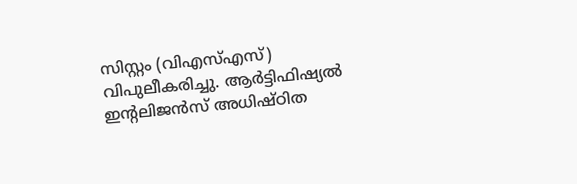സിസ്റ്റം (വിഎസ്എസ്) വിപുലീകരിച്ചു. ആർട്ടിഫിഷ്യൽ ഇന്റലിജൻസ് അധിഷ്ഠിത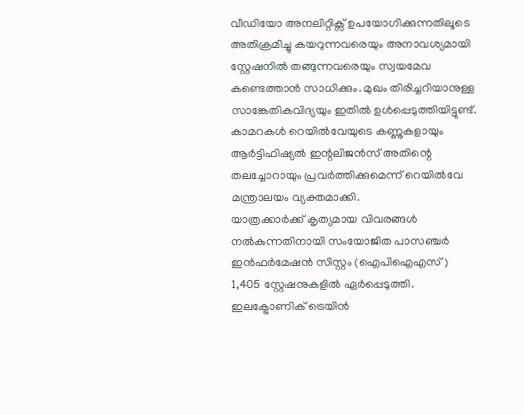വീഡിയോ അനലിറ്റിക്സ് ഉപയോഗിക്കുന്നതിലൂടെ അതിക്രമിച്ചു കയറുന്നവരെയും അനാവശ്യമായി സ്റ്റേഷനിൽ തങ്ങുന്നവരെയും സ്വയമേവ കണ്ടെത്താൻ സാധിക്കും. മുഖം തിരിച്ചറിയാനുള്ള സാങ്കേതികവിദ്യയും ഇതിൽ ഉൾപ്പെടുത്തിയിട്ടുണ്ട്. കാമറകൾ റെയിൽവേയുടെ കണ്ണുകളായും ആർട്ടിഫിഷ്യൽ ഇന്റലിജൻസ് അതിന്റെ തലച്ചോറായും പ്രവർത്തിക്കുമെന്ന് റെയിൽവേ മന്ത്രാലയം വ്യക്തമാക്കി.
യാത്രക്കാർക്ക് കൃത്യമായ വിവരങ്ങൾ നൽകുന്നതിനായി സംയോജിത പാസഞ്ചർ ഇൻഫർമേഷൻ സിസ്റ്റം (ഐപിഐഎസ്) 1,405 സ്റ്റേഷനുകളിൽ ഏർപ്പെടുത്തി. ഇലക്ട്രോണിക് ട്രെയിൻ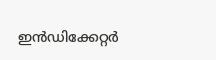ഇൻഡിക്കേറ്റർ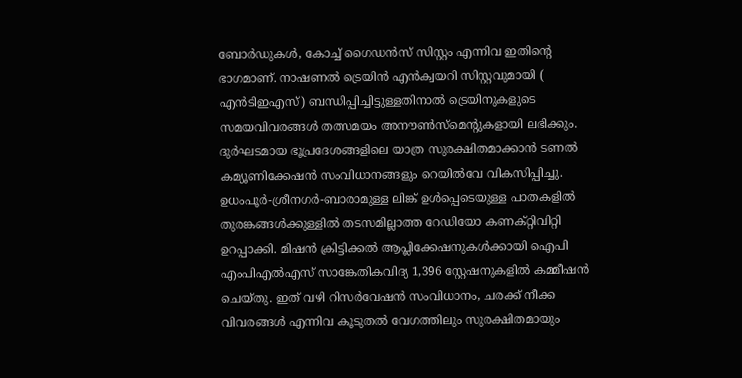ബോർഡുകൾ, കോച്ച് ഗൈഡൻസ് സിസ്റ്റം എന്നിവ ഇതിന്റെ ഭാഗമാണ്. നാഷണൽ ട്രെയിൻ എൻക്വയറി സിസ്റ്റവുമായി ( എൻടിഇഎസ്) ബന്ധിപ്പിച്ചിട്ടുള്ളതിനാൽ ട്രെയിനുകളുടെ സമയവിവരങ്ങൾ തത്സമയം അനൗൺസ്മെന്റുകളായി ലഭിക്കും.
ദുർഘടമായ ഭൂപ്രദേശങ്ങളിലെ യാത്ര സുരക്ഷിതമാക്കാൻ ടണൽ കമ്യൂണിക്കേഷൻ സംവിധാനങ്ങളും റെയിൽവേ വികസിപ്പിച്ചു. ഉധംപൂർ-ശ്രീനഗർ-ബാരാമുള്ള ലിങ്ക് ഉൾപ്പെടെയുള്ള പാതകളിൽ തുരങ്കങ്ങൾക്കുള്ളിൽ തടസമില്ലാത്ത റേഡിയോ കണക്റ്റിവിറ്റി ഉറപ്പാക്കി. മിഷൻ ക്രിട്ടിക്കൽ ആപ്ലിക്കേഷനുകൾക്കായി ഐപി എംപിഎൽഎസ് സാങ്കേതികവിദ്യ 1,396 സ്റ്റേഷനുകളിൽ കമ്മീഷൻ ചെയ്തു. ഇത് വഴി റിസർവേഷൻ സംവിധാനം, ചരക്ക് നീക്ക വിവരങ്ങൾ എന്നിവ കൂടുതൽ വേഗത്തിലും സുരക്ഷിതമായും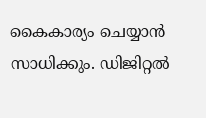കൈകാര്യം ചെയ്യാൻ സാധിക്കും. ഡിജിറ്റൽ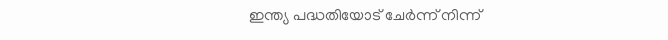ഇന്ത്യ പദ്ധതിയോട് ചേർന്ന് നിന്ന്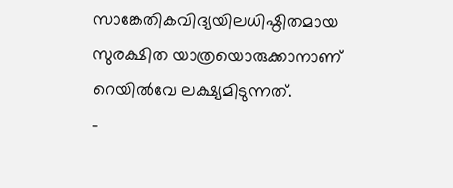സാങ്കേതികവിദ്യയിലധിഷ്ഠിതമായ സുരക്ഷിത യാത്രയൊരുക്കാനാണ് റെയിൽവേ ലക്ഷ്യമിടുന്നത്.
-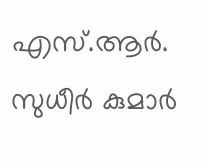എസ്.ആർ. സുധീർ കുമാർ